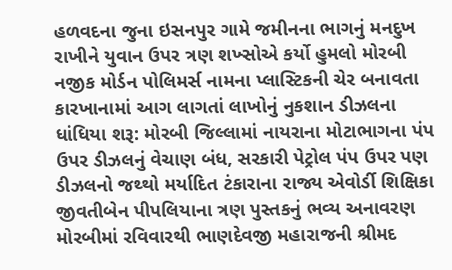હળવદના જુના ઇસનપુર ગામે જમીનના ભાગનું મનદુખ રાખીને યુવાન ઉપર ત્રણ શખ્સોએ કર્યો હુમલો મોરબી નજીક મોર્ડન પોલિમર્સ નામના પ્લાસ્ટિકની ચેર બનાવતા કારખાનામાં આગ લાગતાં લાખોનું નુકશાન ડીઝલના ધાંધિયા શરૂ: મોરબી જિલ્લામાં નાયરાના મોટાભાગના પંપ ઉપર ડીઝલનું વેચાણ બંધ, સરકારી પેટ્રોલ પંપ ઉપર પણ ડીઝલનો જથ્થો મર્યાદિત ટંકારાના રાજ્ય એવોર્ડી શિક્ષિકા જીવતીબેન પીપલિયાના ત્રણ પુસ્તકનું ભવ્ય અનાવરણ મોરબીમાં રવિવારથી ભાણદેવજી મહારાજની શ્રીમદ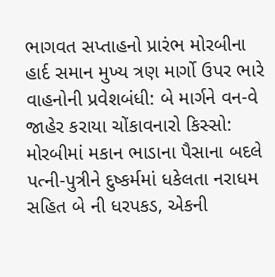ભાગવત સપ્તાહનો પ્રારંભ મોરબીના હાર્દ સમાન મુખ્ય ત્રણ માર્ગો ઉપર ભારે વાહનોની પ્રવેશબંધી: બે માર્ગને વન-વે જાહેર કરાયા ચોંકાવનારો કિસ્સો: મોરબીમાં મકાન ભાડાના પૈસાના બદલે પત્ની-પુત્રીને દુષ્કર્મમાં ધકેલતા નરાધમ સહિત બે ની ધરપકડ, એકની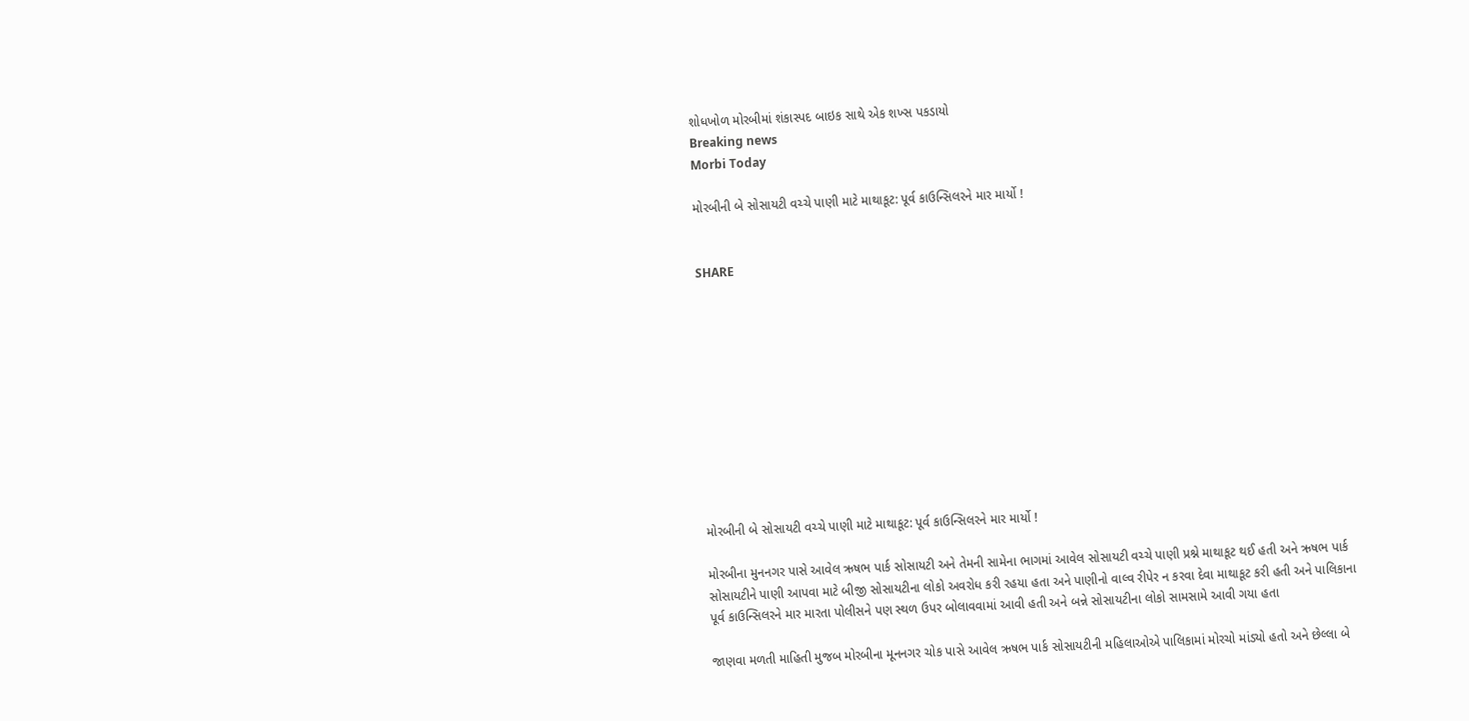શોધખોળ મોરબીમાં શંકાસ્પદ બાઇક સાથે એક શખ્સ પકડાયો
Breaking news
Morbi Today

મોરબીની બે સોસાયટી વચ્ચે પાણી માટે માથાકૂટ: પૂર્વ કાઉન્સિલરને માર માર્યો !


SHARE











મોરબીની બે સોસાયટી વચ્ચે પાણી માટે માથાકૂટ: પૂર્વ કાઉન્સિલરને માર માર્યો !

મોરબીના મુનનગર પાસે આવેલ ઋષભ પાર્ક સોસાયટી અને તેમની સામેના ભાગમાં આવેલ સોસાયટી વચ્ચે પાણી પ્રશ્ને માથાકૂટ થઈ હતી અને ઋષભ પાર્ક સોસાયટીને પાણી આપવા માટે બીજી સોસાયટીના લોકો અવરોધ કરી રહયા હતા અને પાણીનો વાલ્વ રીપેર ન કરવા દેવા માથાકૂટ કરી હતી અને પાલિકાના પૂર્વ કાઉન્સિલરને માર મારતા પોલીસને પણ સ્થળ ઉપર બોલાવવામાં આવી હતી અને બન્ને સોસાયટીના લોકો સામસામે આવી ગયા હતા

જાણવા મળતી માહિતી મુજબ મોરબીના મૂનનગર ચોક પાસે આવેલ ઋષભ પાર્ક સોસાયટીની મહિલાઓએ પાલિકામાં મોરચો માંડ્યો હતો અને છેલ્લા બે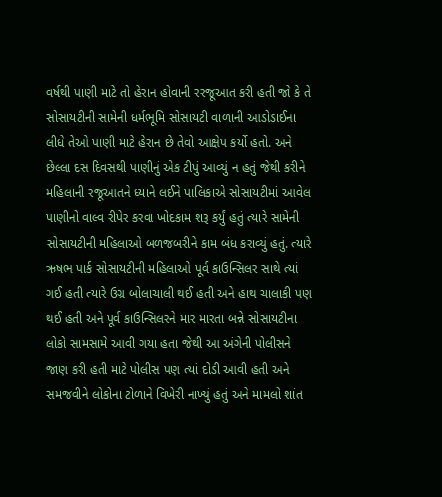વર્ષથી પાણી માટે તો હેરાન હોવાની રરજૂઆત કરી હતી જો કે તે સોસાયટીની સામેની ધર્મભૂમિ સોસાયટી વાળાની આડોડાઈના લીધે તેઓ પાણી માટે હેરાન છે તેવો આક્ષેપ કર્યો હતો. અને છેલ્લા દસ દિવસથી પાણીનું એક ટીપું આવ્યું ન હતું જેથી કરીને મહિલાની રજૂઆતને ધ્યાને લઈને પાલિકાએ સોસાયટીમાં આવેલ પાણીનો વાલ્વ રીપેર કરવા ખોદકામ શરૂ કર્યું હતું ત્યારે સામેની સોસાયટીની મહિલાઓ બળજબરીને કામ બંધ કરાવ્યું હતું. ત્યારે ઋષભ પાર્ક સોસાયટીની મહિલાઓ પૂર્વ કાઉન્સિલર સાથે ત્યાં ગઈ હતી ત્યારે ઉગ્ર બોલાચાલી થઈ હતી અને હાથ ચાલાકી પણ થઈ હતી અને પૂર્વ કાઉન્સિલરને માર મારતા બન્ને સોસાયટીના લોકો સામસામે આવી ગયા હતા જેથી આ અંગેની પોલીસને જાણ કરી હતી માટે પોલીસ પણ ત્યાં દોડી આવી હતી અને સમજવીને લોકોના ટોળાને વિખેરી નાખ્યું હતું અને મામલો શાંત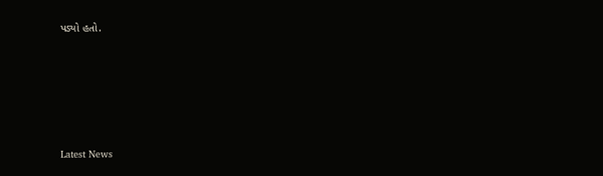પડ્યો હતો.






Latest News